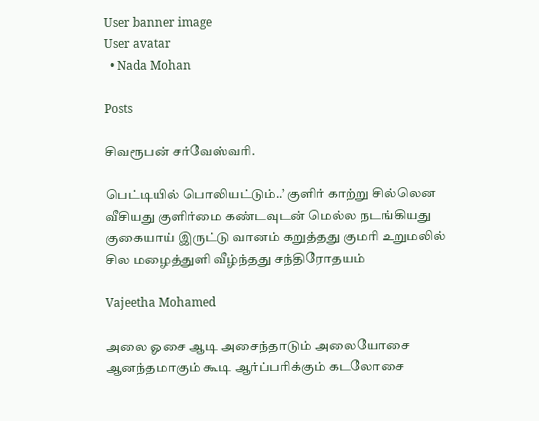User banner image
User avatar
  • Nada Mohan

Posts

சிவரூபன் சர்வேஸ்வரி.

பெட்டியில் பொலியட்டும்..’ குளிர் காற்று சில்லென வீசியது குளிர்மை கண்டவுடன் மெல்ல நடங்கியது குகையாய் இருட்டு வானம் கறுத்தது குமரி உறுமலில் சில மழைத்துளி வீழ்ந்தது சந்திரோதயம்

Vajeetha Mohamed

அலை ஓசை ஆடி அசைந்தாடும் அலையோசை ஆனந்தமாகும் கூடி ஆர்ப்பரிக்கும் கடலோசை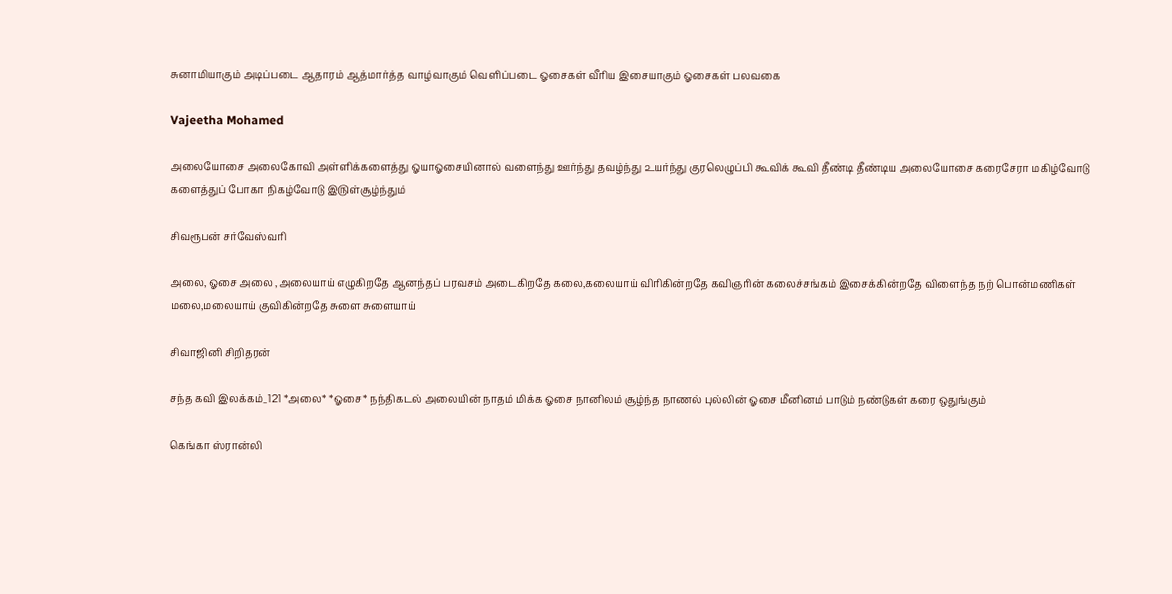சுனாமியாகும் அடிப்படை ஆதாரம் ஆத்மார்த்த வாழ்வாகும் வெளிப்படை ஓசைகள் வீரிய இசையாகும் ஓசைகள் பலவகை

Vajeetha Mohamed

அலையோசை அலைகோவி அள்ளிக்களைத்து ஓயாஓசையினால் வளைந்து ஊர்ந்து தவழ்ந்து ௨யர்ந்து குரலெழுப்பி கூவிக் கூவி தீண்டி தீண்டிய அலையோசை கரைசேரா மகிழ்வோடு களைத்துப் போகா நிகழ்வோடு இ௫ள்சூழ்ந்தும்

சிவரூபன் சர்வேஸ்வரி

அலை, ஓசை அலை ,அலையாய் எழுகிறதே ஆனந்தப் பரவசம் அடைகிறதே கலை,கலையாய் விரிகின்றதே கவிஞரின் கலைச்சங்கம் இசைக்கின்றதே விளைந்த நற் பொன்மணிகள் மலை,மலையாய் குவிகின்றதே சுளை சுளையாய்

சிவாஜினி சிறிதரன்

சந்த கவி இலக்கம்_121 *அலை* *ஓசை* நந்திகடல் அலையின் நாதம் மிக்க ஓசை நானிலம் சூழ்ந்த நாணல் புல்லின் ஓசை மீனினம் பாடும் நண்டுகள் கரை ஒதுங்கும்

கெங்கா ஸ்ரான்லி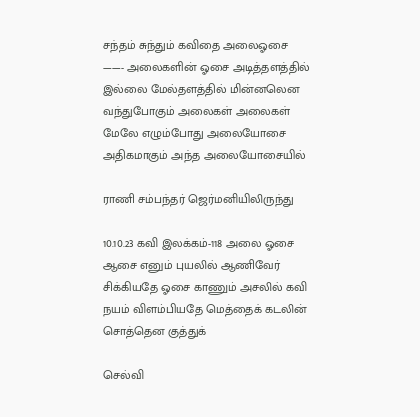சந்தம் சுந்தும் கவிதை அலைஓசை ——- அலைகளின் ஓசை அடித்தளத்தில் இல்லை மேல்தளத்தில் மின்னலென வந்துபோகும் அலைகள் அலைகள் மேலே எழும்போது அலையோசை அதிகமாகும் அந்த அலையோசையில்

ராணி சம்பந்தர் ஜெர்மனியிலிருந்து

10.10.23 கவி இலக்கம்-118 அலை ஓசை ஆசை எனும் புயலில் ஆணிவேர் சிக்கியதே ஓசை காணும் அசலில் கவி நயம் விளம்பியதே மெத்தைக் கடலின் சொத்தென குத்துக்

செல்வி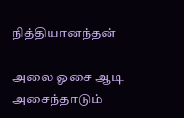நித்தியானந்தன்

அலை ஓசை ஆடி அசைந்தாடும்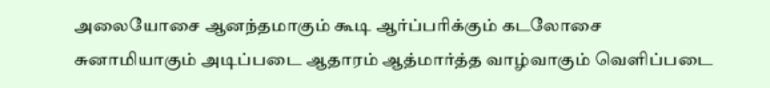அலையோசை ஆனந்தமாகும் கூடி ஆர்ப்பரிக்கும் கடலோசை சுனாமியாகும் அடிப்படை ஆதாரம் ஆத்மார்த்த வாழ்வாகும் வெளிப்படை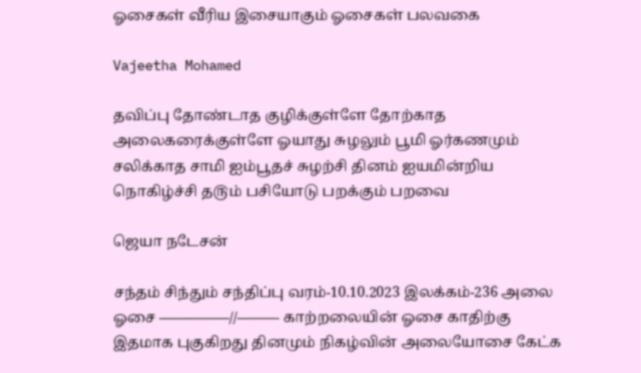ஓசைகள் வீரிய இசையாகும் ஓசைகள் பலவகை

Vajeetha Mohamed

தவிப்பு தோண்டாத குழிக்குள்ளே தோற்காத அலைகரைக்குள்ளே ஓயாது சுழலும் பூமி ஓர்கணமும் சலிக்காத சாமி ஐம்பூதச் சுழற்சி தினம் ஐயமின்றிய நொகிழ்ச்சி த௫ம் பசியோடு பறக்கும் பறவை

ஜெயா நடேசன்

சந்தம் சிந்தும் சந்திப்பு வரம்-10.10.2023 இலக்கம்-236 அலை ஓசை —————//——— காற்றலையின் ஓசை காதிற்கு இதமாக புகுகிறது தினமும் நிகழ்வின் அலையோசை கேட்க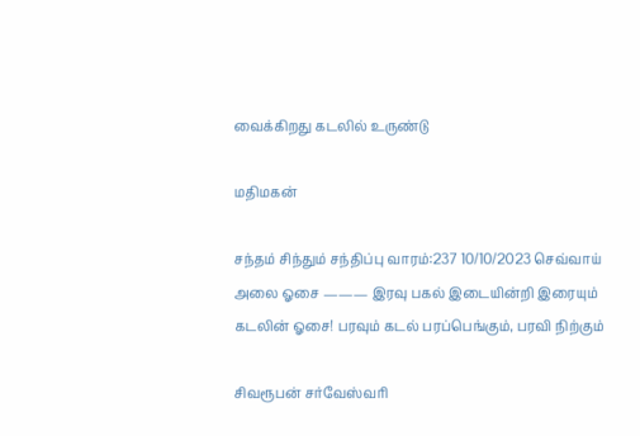வைக்கிறது கடலில் உருண்டு

மதிமகன்

சந்தம் சிந்தும் சந்திப்பு வாரம்:237 10/10/2023 செவ்வாய் அலை ஓசை ——— இரவு பகல் இடையின்றி இரையும் கடலின் ஓசை! பரவும் கடல் பரப்பெங்கும், பரவி நிற்கும்

சிவரூபன் சர்வேஸ்வரி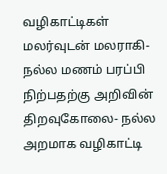வழிகாட்டிகள் மலர்வுடன் மலராகி- நல்ல மணம் பரப்பி நிற்பதற்கு அறிவின் திறவுகோலை- நல்ல அறமாக வழிகாட்டி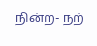நின்ற- நற்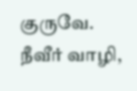குருவே. நீவீர் வாழி,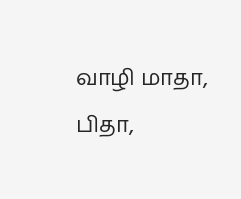வாழி மாதா, பிதா,